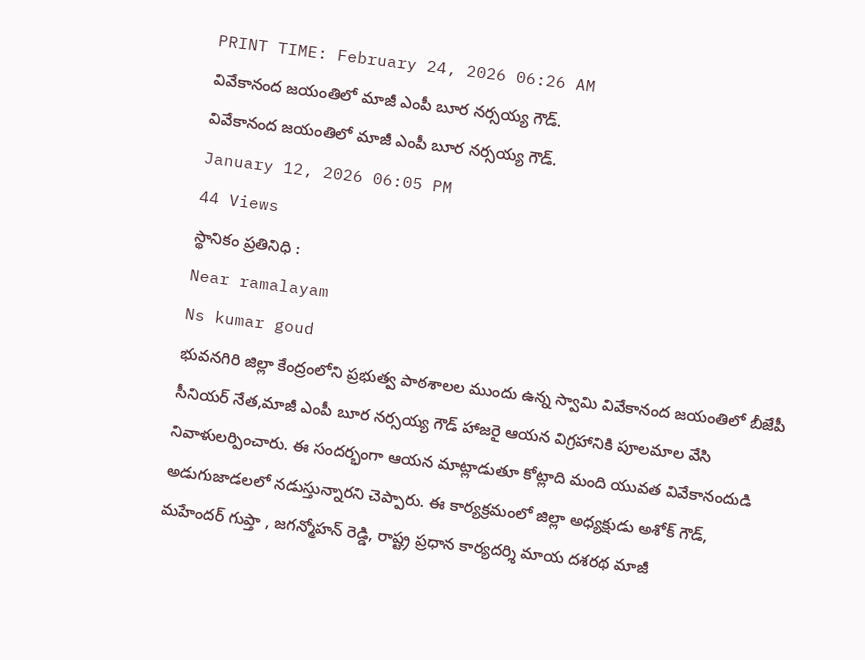PRINT TIME: February 24, 2026 06:26 AM
వివేకానంద జయంతిలో మాజీ ఎంపీ బూర నర్సయ్య గౌడ్.
వివేకానంద జయంతిలో మాజీ ఎంపీ బూర నర్సయ్య గౌడ్.
January 12, 2026 06:05 PM
44 Views
స్థానికం ప్రతినిధి :
Near ramalayam
Ns kumar goud
భువనగిరి జిల్లా కేంద్రంలోని ప్రభుత్వ పాఠశాలల ముందు ఉన్న స్వామి వివేకానంద జయంతిలో బీజేపీ సీనియర్ నేత,మాజీ ఎంపీ బూర నర్సయ్య గౌడ్ హాజరై ఆయన విగ్రహానికి పూలమాల వేసి నివాళులర్పించారు. ఈ సందర్భంగా ఆయన మాట్లాడుతూ కోట్లాది మంది యువత వివేకానందుడి అడుగుజాడలలో నడుస్తున్నారని చెప్పారు. ఈ కార్యక్రమంలో జిల్లా అధ్యక్షుడు అశోక్ గౌడ్, మహేందర్ గుప్తా , జగన్మోహన్ రెడ్డి, రాష్ట్ర ప్రధాన కార్యదర్శి మాయ దశరథ మాజీ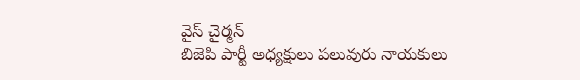వైస్ చైర్మన్
బిజెపి పార్టీ అధ్యక్షులు పలువురు నాయకులు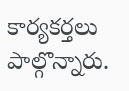కార్యకర్తలు పాల్గొన్నారు.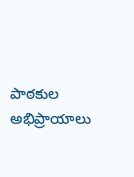పాఠకుల అభిప్రాయాలు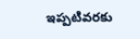ఇప్పటివరకు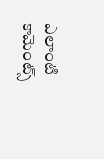ఎలాంటి కామెంట్స్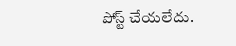పోస్ట్ చేయలేదు.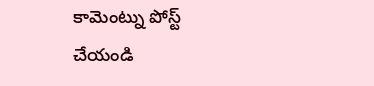కామెంట్ను పోస్ట్ చేయండి